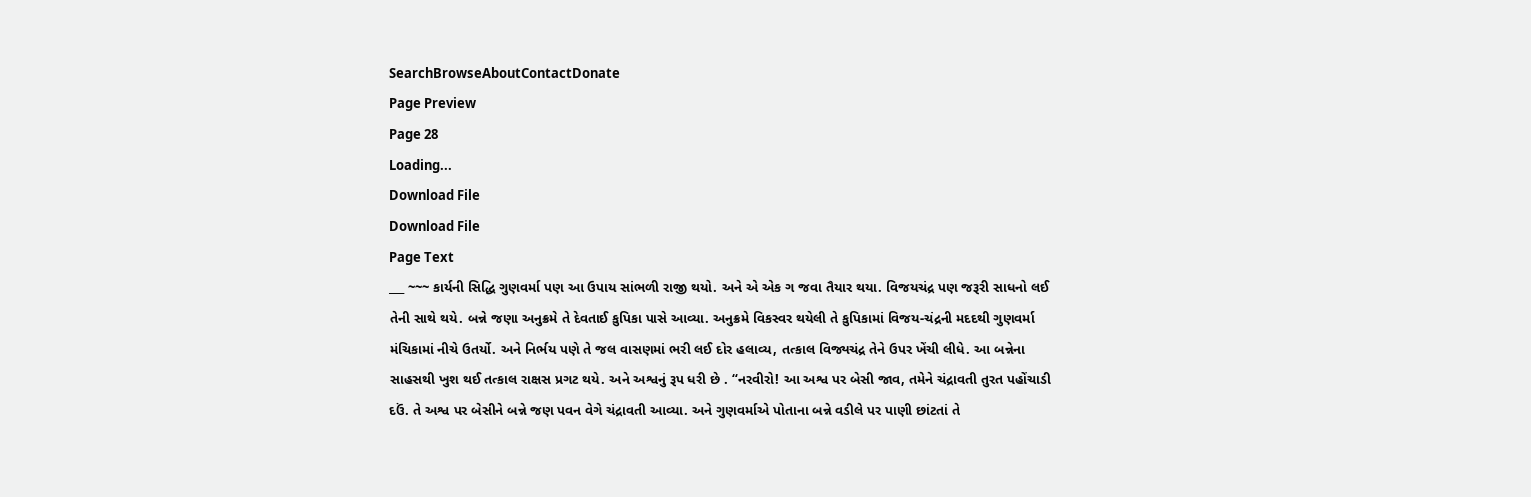SearchBrowseAboutContactDonate
Page Preview
Page 28
Loading...
Download File
Download File
Page Text
___ ~~~ કાર્યની સિદ્ધિ ગુણવર્મા પણ આ ઉપાય સાંભળી રાજી થયો. અને એ એક ગ જવા તૈયાર થયા. વિજયચંદ્ર પણ જરૂરી સાધનો લઈ તેની સાથે થયે. બન્ને જણા અનુક્રમે તે દેવતાઈ કુપિકા પાસે આવ્યા. અનુક્રમે વિકસ્વર થયેલી તે કુપિકામાં વિજય-ચંદ્રની મદદથી ગુણવર્મા મંચિકામાં નીચે ઉતર્યો. અને નિર્ભય પણે તે જલ વાસણમાં ભરી લઈ દોર હલાવ્ય, તત્કાલ વિજ્યચંદ્ર તેને ઉપર ખેંચી લીધે. આ બન્નેના સાહસથી ખુશ થઈ તત્કાલ રાક્ષસ પ્રગટ થયે. અને અશ્વનું રૂપ ધરી છે . “નરવીરો! આ અશ્વ પર બેસી જાવ, તમેને ચંદ્રાવતી તુરત પહોંચાડી દઉં. તે અશ્વ પર બેસીને બન્ને જણ પવન વેગે ચંદ્રાવતી આવ્યા. અને ગુણવર્માએ પોતાના બન્ને વડીલે પર પાણી છાંટતાં તે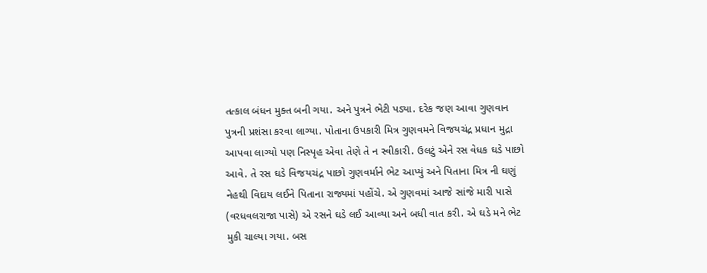તત્કાલ બંધન મુક્ત બની ગયા. અને પુત્રને ભેટી પડ્યા. દરેક જણ આવા ગુણવાન પુત્રની પ્રશંસા કરવા લાગ્યા. પોતાના ઉપકારી મિત્ર ગુણવમને વિજયચંદ્ર પ્રધાન મુદ્રા આપવા લાગ્યો પણ નિસ્પૃહ એવા તેણે તે ન સ્વીકારી. ઉલટું એને રસ વેધક ઘડે પાછો આવે. તે રસ ઘડે વિજયચંદ્ર પાછો ગુણવર્માને ભેટ આપ્યું અને પિતાના મિત્ર ની ઘણું નેહથી વિદાય લઈને પિતાના રાજ્યમાં પહોંચે. એ ગુણવમાં આજે સાંજે મારી પાસે (વરધવલરાજા પાસે) એ રસને ઘડે લઈ આવ્યા અને બધી વાત કરી. એ ઘડે મને ભેટ મુકી ચાલ્યા ગયા. બસ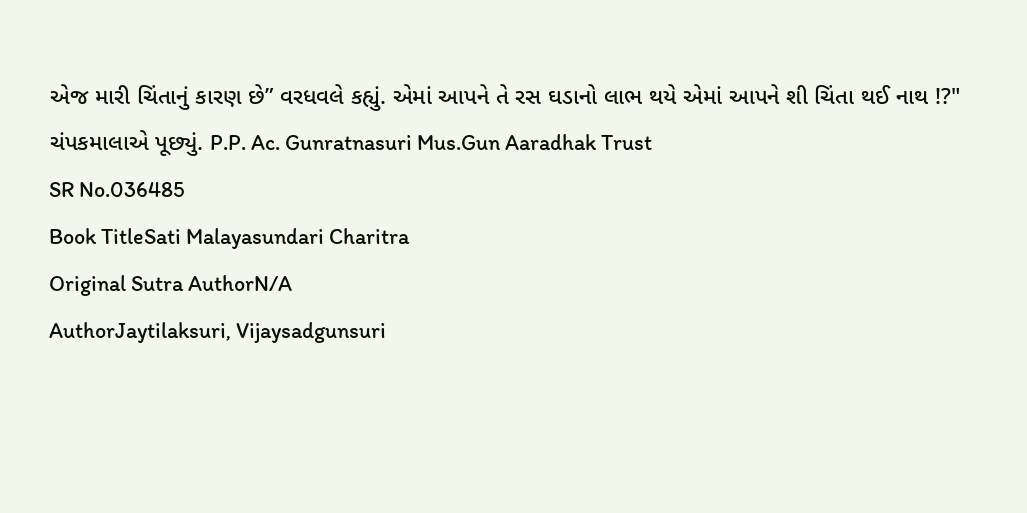એજ મારી ચિંતાનું કારણ છે” વરધવલે કહ્યું. એમાં આપને તે રસ ઘડાનો લાભ થયે એમાં આપને શી ચિંતા થઈ નાથ !?" ચંપકમાલાએ પૂછ્યું. P.P. Ac. Gunratnasuri Mus.Gun Aaradhak Trust
SR No.036485
Book TitleSati Malayasundari Charitra
Original Sutra AuthorN/A
AuthorJaytilaksuri, Vijaysadgunsuri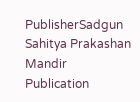PublisherSadgun Sahitya Prakashan Mandir
Publication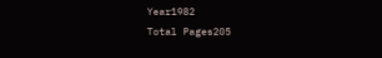Year1982
Total Pages205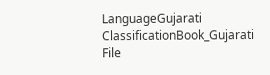LanguageGujarati
ClassificationBook_Gujarati
File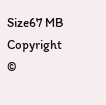Size67 MB
Copyright ©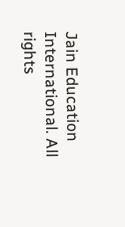Jain Education International. All rights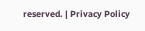reserved. | Privacy Policy